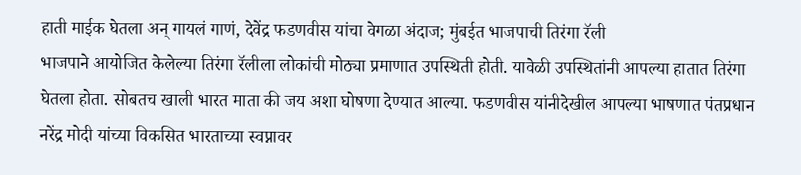हाती माईक घेतला अन् गायलं गाणं, देवेंद्र फडणवीस यांचा वेगळा अंदाज; मुंबईत भाजपाची तिरंगा रॅली
भाजपाने आयोजित केलेल्या तिरंगा रॅलीला लोकांची मोठ्या प्रमाणात उपस्थिती होती. यावेळी उपस्थितांनी आपल्या हातात तिरंगा घेतला होता. सोबतच खाली भारत माता की जय अशा घोषणा देण्यात आल्या. फडणवीस यांनीदेखील आपल्या भाषणात पंतप्रधान नरेंद्र मोदी यांच्या विकसित भारताच्या स्वप्नावर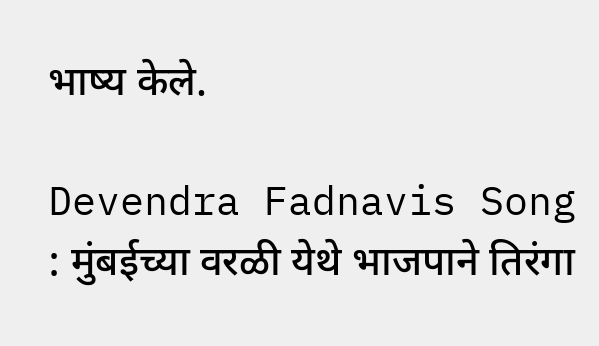भाष्य केले.

Devendra Fadnavis Song : मुंबईच्या वरळी येथे भाजपाने तिरंगा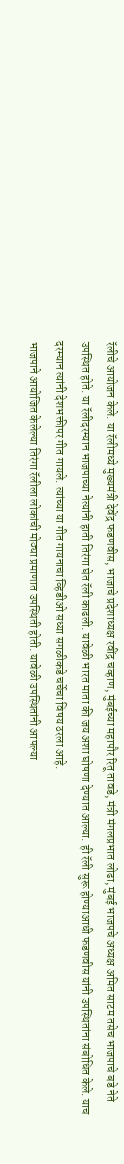रॅलीचे आयोजन केले. या रॅलीमध्ये मुख्यमंत्री देवेंद्र फडणवीस, भाजाचे प्रदेशाध्यक्ष रवींद्र चव्हाण, मुंबईच्या महापौर रितू तावडे, मंत्री मंगलप्रभात लोढा, मुंबई भाजपचे अध्यक्ष अमित साटम तसेच भाजपाचे बडे नेते उपस्थित होते. या रॅलीदरम्यान भाजपाच्या नेत्यांनी हाती तिरंगा घेत रॅली काढली. यावेळी भारत माता की जय अशा घोषणा देण्यात आल्या. ही रॅली सुरू होण्याआधी फडणवीस यांनी उपस्थितांना संबोधित केले. याच दरम्यान त्यांनी देशभक्तीपर गीत गायले. त्यांच्या या गीत गायनाचा व्हिडीओ सध्या सगळीकडे चर्चेचा विषय ठरला आहे.
भाजपाने आयोजित केलेल्या तिरंगा रॅलीला लोकांची मोठ्या प्रमाणात उपस्थिती होती. यावेळी उपस्थितांनी आपल्या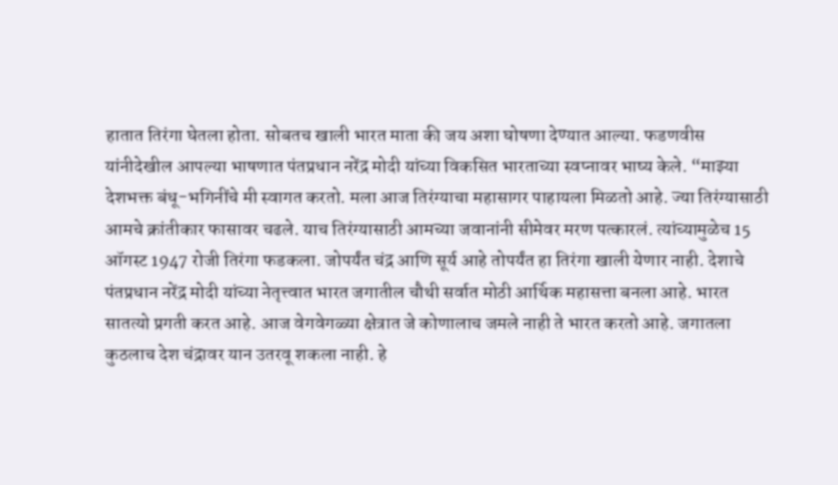हातात तिरंगा घेतला होता. सोबतच खाली भारत माता की जय अशा घोषणा देण्यात आल्या. फडणवीस यांनीदेखील आपल्या भाषणात पंतप्रधान नरेंद्र मोदी यांच्या विकसित भारताच्या स्वप्नावर भाष्य केले. “माझ्या देशभक्त बंधू-भगिनींचे मी स्वागत करतो. मला आज तिरंग्याचा महासागर पाहायला मिळतो आहे. ज्या तिरंग्यासाठी आमचे क्रांतीकार फासावर चढले. याच तिरंग्यासाठी आमच्या जवानांनी सीमेवर मरण पत्कारलं. त्यांच्यामुळेच 15 ऑगस्ट 1947 रोजी तिरंगा फडकला. जोपर्यंत चंद्र आणि सूर्य आहे तोपर्यंत हा तिरंगा खाली येणार नाही. देशाचे पंतप्रधान नरेंद्र मोदी यांच्या नेतृत्त्वात भारत जगातील चौथी सर्वात मोठी आर्थिक महासत्ता बनला आहे. भारत सातत्यो प्रगती करत आहे. आज वेगवेगळ्या क्षेत्रात जे कोणालाच जमले नाही ते भारत करतो आहे. जगातला कुठलाच देश चंद्रावर यान उतरवू शकला नाही. हे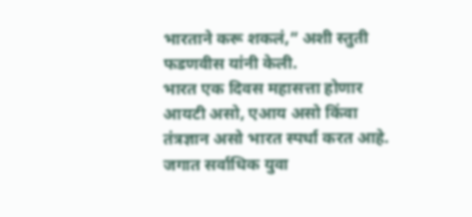भारताने करू शकलं,” अशी स्तुती फडणवीस यांनी केली.
भारत एक दिवस महासत्ता होणार
आयटी असो, एआय असो किंवा तंत्रज्ञान असो भारत स्पर्धा करत आहे. जगात सर्वाधिक युवा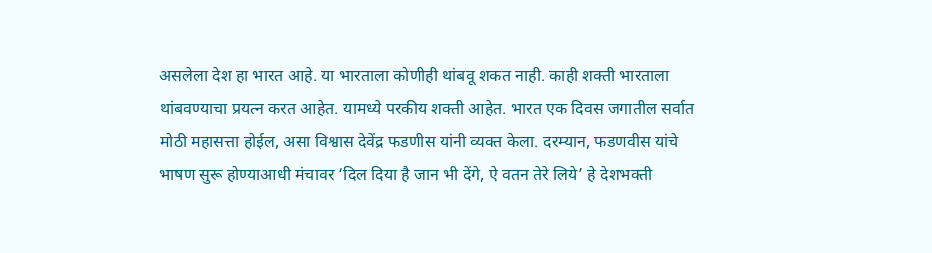असलेला देश हा भारत आहे. या भारताला कोणीही थांबवू शकत नाही. काही शक्ती भारताला थांबवण्याचा प्रयत्न करत आहेत. यामध्ये परकीय शक्ती आहेत. भारत एक दिवस जगातील सर्वात मोठी महासत्ता होईल, असा विश्वास देवेंद्र फडणीस यांनी व्यक्त केला. दरम्यान, फडणवीस यांचे भाषण सुरू होण्याआधी मंचावर ‘दिल दिया है जान भी देंगे, ऐ वतन तेरे लिये’ हे देशभक्ती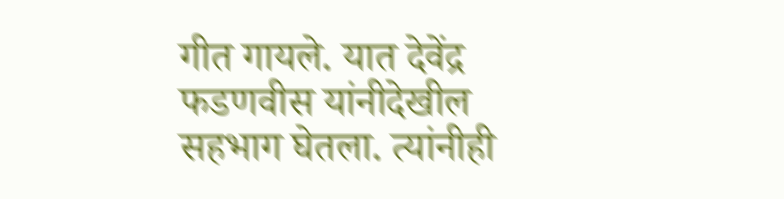गीत गायले. यात देवेंद्र फडणवीस यांनीदेखील सहभाग घेतला. त्यांनीही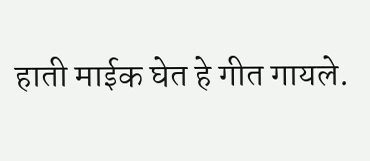हाती माईक घेत हे गीत गायले.